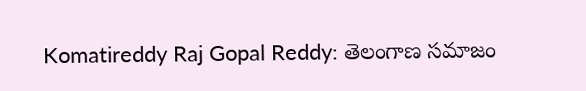Komatireddy Raj Gopal Reddy: తెలంగాణ సమాజం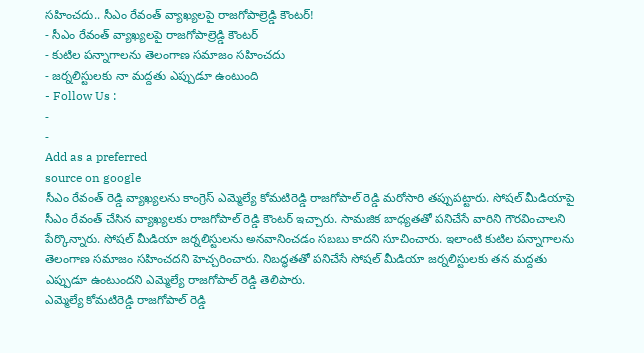సహించదు.. సీఎం రేవంత్ వ్యాఖ్యలపై రాజగోపాల్రెడ్డి కౌంటర్!
- సీఎం రేవంత్ వ్యాఖ్యలపై రాజగోపాల్రెడ్డి కౌంటర్
- కుటిల పన్నాగాలను తెలంగాణ సమాజం సహించదు
- జర్నలిస్టులకు నా మద్దతు ఎప్పుడూ ఉంటుంది
- Follow Us :
-
-
Add as a preferred
source on google
సీఎం రేవంత్ రెడ్డి వ్యాఖ్యలను కాంగ్రెస్ ఎమ్మెల్యే కోమటిరెడ్డి రాజగోపాల్ రెడ్డి మరోసారి తప్పుపట్టారు. సోషల్ మీడియాపై సీఎం రేవంత్ చేసిన వ్యాఖ్యలకు రాజగోపాల్ రెడ్డి కౌంటర్ ఇచ్చారు. సామజిక బాధ్యతతో పనిచేసే వారిని గౌరవించాలని పేర్కొన్నారు. సోషల్ మీడియా జర్నలిస్టులను అనవానించడం సబబు కాదని సూచించారు. ఇలాంటి కుటిల పన్నాగాలను తెలంగాణ సమాజం సహించదని హెచ్చరించారు. నిబద్ధతతో పనిచేసే సోషల్ మీడియా జర్నలిస్టులకు తన మద్దతు ఎప్పుడూ ఉంటుందని ఎమ్మెల్యే రాజగోపాల్ రెడ్డి తెలిపారు.
ఎమ్మెల్యే కోమటిరెడ్డి రాజగోపాల్ రెడ్డి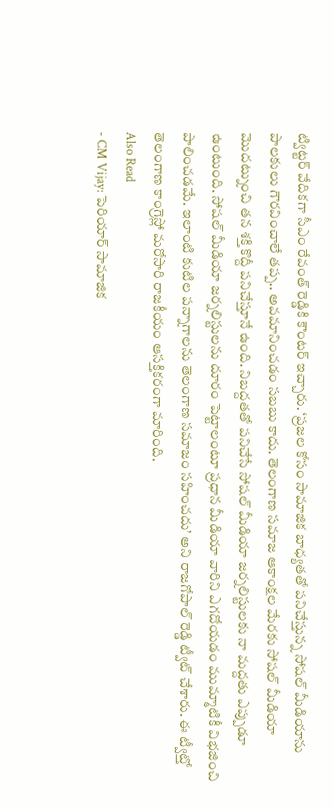ట్విట్టర్ వేదికగా సీఎం రేవంత్ రెడ్డికి కౌంటర్ ఇచ్చారు. ‘ప్రజల కోసం సామాజిక బాధ్యతతో పనిచేస్తున్న సోషల్ మీడియాను పాలకులు గౌరవించాలే తప్ప.. అవమానించడం సబబు కాదు. తెలంగాణ సమాజ ఆకాంక్షల మేరకు సోషల్ మీడియా మొదట్నుంచి తన శక్తి కొద్దీ పనిచేస్తూనే ఉంది. నిబద్దతతో పనిచేసే సోషల్ మీడియా జర్నలిస్టులకు నా మద్దతు ఎప్పుడూ ఉంటుంది. సోషల్ మీడియా జర్నలిస్టులను దూరం పెట్టాలంటూ ప్రధాన మీడియా వారిని ఎగదోయడం ముమ్మాటికీ విభజించి పాలించడమే. ఇలాంటి కుటిల పన్నాగాలను తెలంగాణ సమాజం సహించదు’ అని రాజగోపాల్ రెడ్డి ట్వీట్ చేశారు. ఈ ట్వీట్తో తెలంగాణ కాంగ్రెస్లో మరోసారి రాజకీయం ఆసక్తికరంగా మారింది.
Also Read
- CM Vijay: పెరియార్ సామాజిక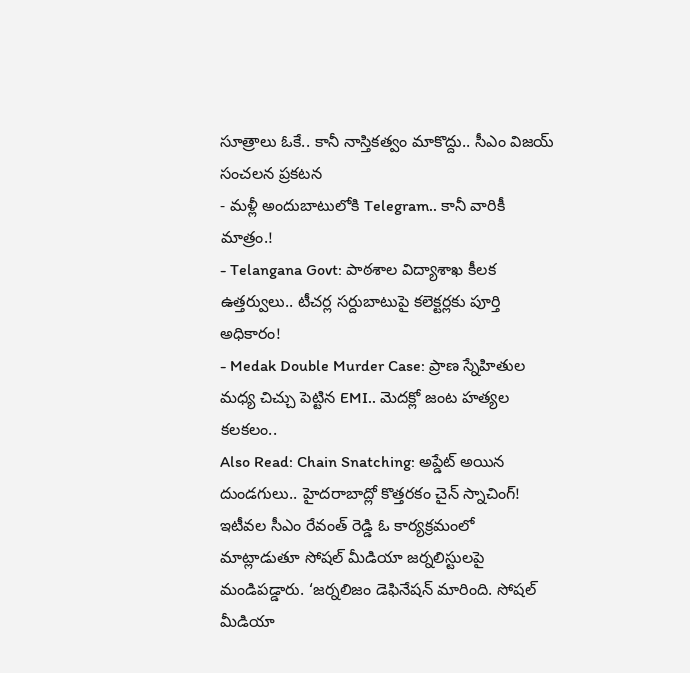సూత్రాలు ఓకే.. కానీ నాస్తికత్వం మాకొద్దు.. సీఎం విజయ్ సంచలన ప్రకటన
- మళ్లీ అందుబాటులోకి Telegram.. కానీ వారికీ మాత్రం.!
- Telangana Govt: పాఠశాల విద్యాశాఖ కీలక ఉత్తర్వులు.. టీచర్ల సర్దుబాటుపై కలెక్టర్లకు పూర్తి అధికారం!
- Medak Double Murder Case: ప్రాణ స్నేహితుల మధ్య చిచ్చు పెట్టిన EMI.. మెదక్లో జంట హత్యల కలకలం..
Also Read: Chain Snatching: అప్డేట్ అయిన దుండగులు.. హైదరాబాద్లో కొత్తరకం చైన్ స్నాచింగ్!
ఇటీవల సీఎం రేవంత్ రెడ్డి ఓ కార్యక్రమంలో మాట్లాడుతూ సోషల్ మీడియా జర్నలిస్టులపై మండిపడ్డారు. ‘జర్నలిజం డెఫినేషన్ మారింది. సోషల్ మీడియా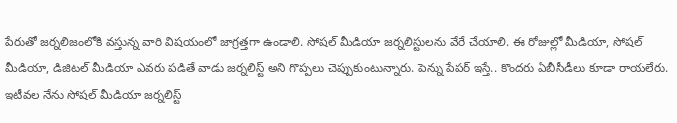పేరుతో జర్నలిజంలోకి వస్తున్న వారి విషయంలో జాగ్రత్తగా ఉండాలి. సోషల్ మీడియా జర్నలిస్టులను వేరే చేయాలి. ఈ రోజుల్లో మీడియా, సోషల్ మీడియా, డిజిటల్ మీడియా ఎవరు పడితే వాడు జర్నలిస్ట్ అని గొప్పలు చెప్పుకుంటున్నారు. పెన్ను పేపర్ ఇస్తే.. కొందరు ఏబీసీడీలు కూడా రాయలేరు. ఇటీవల నేను సోషల్ మీడియా జర్నలిస్ట్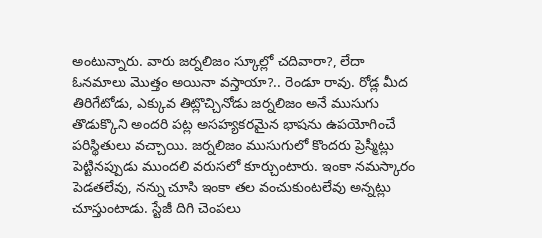అంటున్నారు. వారు జర్నలిజం స్కూల్లో చదివారా?, లేదా ఓనమాలు మొత్తం అయినా వస్తాయా?.. రెండూ రావు. రోడ్ల మీద తిరిగేటోడు, ఎక్కువ తిట్లొచ్చినోడు జర్నలిజం అనే ముసుగు తొడుక్కొని అందరి పట్ల అసహ్యకరమైన భాషను ఉపయోగించే పరిస్థితులు వచ్చాయి. జర్నలిజం ముసుగులో కొందరు ప్రెస్మీట్లు పెట్టినప్పుడు ముందలి వరుసలో కూర్చుంటారు. ఇంకా నమస్కారం పెడతలేవు, నన్ను చూసి ఇంకా తల వంచుకుంటలేవు అన్నట్లు చూస్తుంటాడు. స్టేజీ దిగి చెంపలు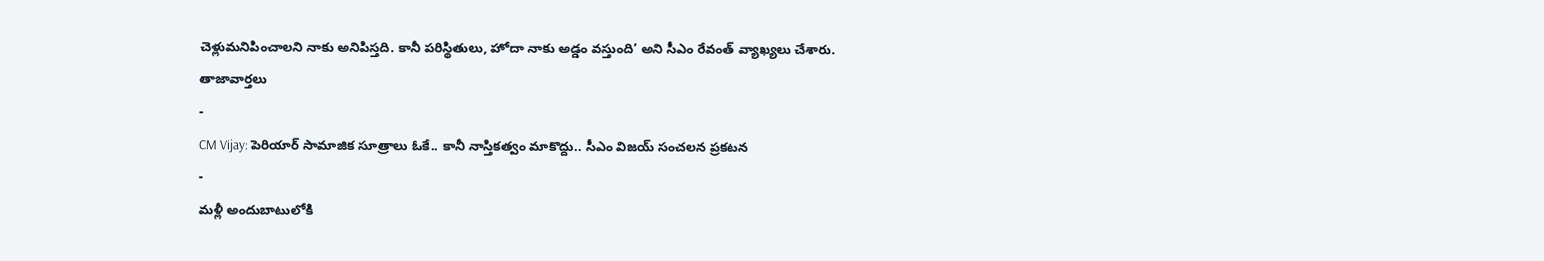చెళ్లుమనిపించాలని నాకు అనిపిస్తది. కానీ పరిస్థితులు, హోదా నాకు అడ్డం వస్తుంది’ అని సీఎం రేవంత్ వ్యాఖ్యలు చేశారు.
తాజావార్తలు
-
CM Vijay: పెరియార్ సామాజిక సూత్రాలు ఓకే.. కానీ నాస్తికత్వం మాకొద్దు.. సీఎం విజయ్ సంచలన ప్రకటన
-
మళ్లీ అందుబాటులోకి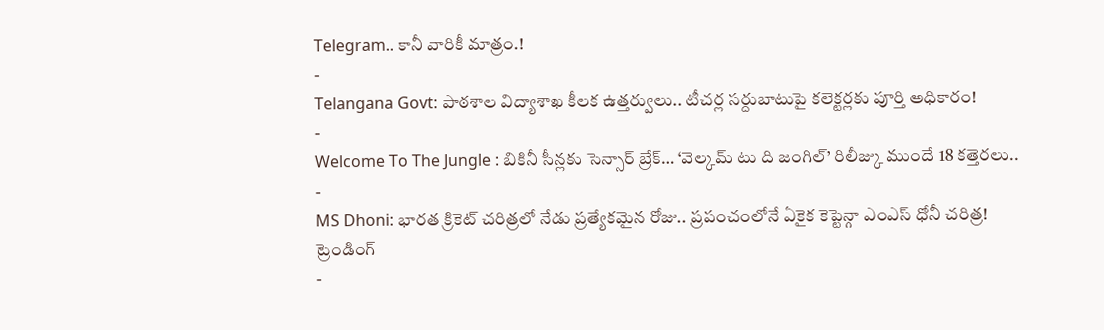Telegram.. కానీ వారికీ మాత్రం.!
-
Telangana Govt: పాఠశాల విద్యాశాఖ కీలక ఉత్తర్వులు.. టీచర్ల సర్దుబాటుపై కలెక్టర్లకు పూర్తి అధికారం!
-
Welcome To The Jungle : బికినీ సీన్లకు సెన్సార్ బ్రేక్… ‘వెల్కమ్ టు ది జంగిల్’ రిలీజ్కు ముందే 18 కత్తెరలు..
-
MS Dhoni: భారత క్రికెట్ చరిత్రలో నేడు ప్రత్యేకమైన రోజు.. ప్రపంచంలోనే ఏకైక కెప్టెన్గా ఎంఎస్ ధోనీ చరిత్ర!
ట్రెండింగ్
-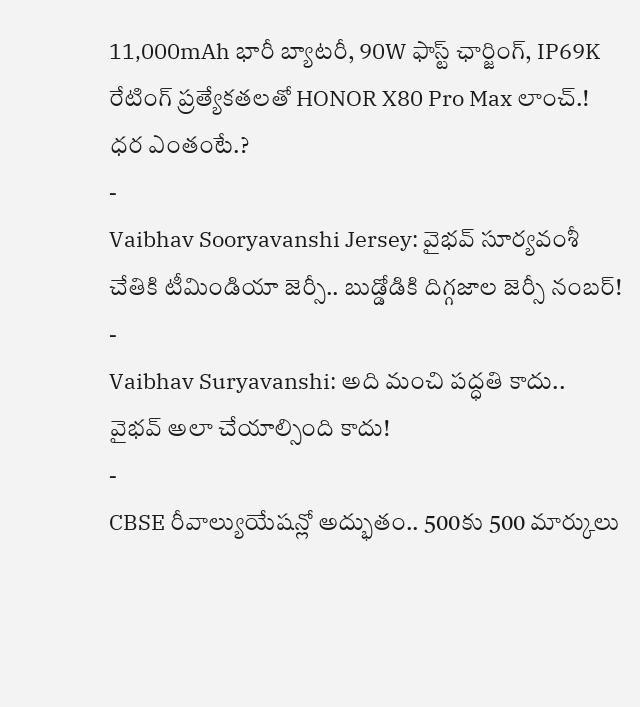11,000mAh భారీ బ్యాటరీ, 90W ఫాస్ట్ ఛార్జింగ్, IP69K రేటింగ్ ప్రత్యేకతలతో HONOR X80 Pro Max లాంచ్.! ధర ఎంతంటే.?
-
Vaibhav Sooryavanshi Jersey: వైభవ్ సూర్యవంశీ చేతికి టీమిండియా జెర్సీ.. బుడ్డోడికి దిగ్గజాల జెర్సీ నంబర్!
-
Vaibhav Suryavanshi: అది మంచి పద్ధతి కాదు.. వైభవ్ అలా చేయాల్సింది కాదు!
-
CBSE రీవాల్యుయేషన్లో అద్భుతం.. 500కు 500 మార్కులు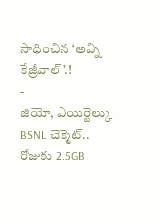సాధించిన ‘అవ్ని కేజ్రీవాల్’.!
-
జియో, ఎయిర్టెల్కు BSNL చెక్మెట్.. రోజుకు 2.5GB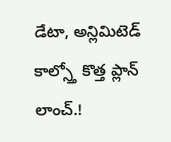డేటా, అన్లిమిటెడ్ కాల్స్తో కొత్త ప్లాన్ లాంచ్.!